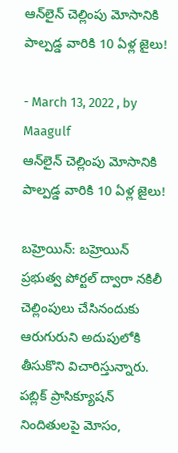ఆన్‌లైన్ చెల్లింపు మోసానికి పాల్పడ్డ వారికి 10 ఏళ్ల జైలు!

- March 13, 2022 , by Maagulf
ఆన్‌లైన్ చెల్లింపు మోసానికి పాల్పడ్డ వారికి 10 ఏళ్ల జైలు!

బహ్రెయిన్: బహ్రెయిన్ ప్రభుత్వ పోర్టల్ ద్వారా నకిలీ చెల్లింపులు చేసినందుకు ఆరుగురుని అదుపులోకి తీసుకొని విచారిస్తున్నారు. పబ్లిక్ ప్రాసిక్యూషన్ నిందితులపై మోసం,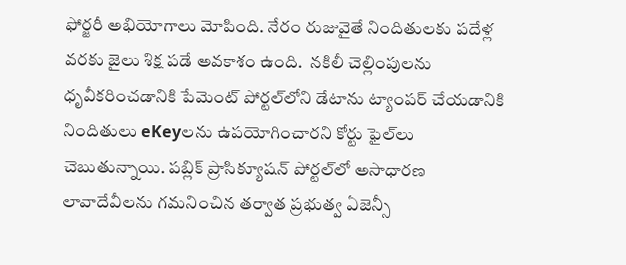ఫోర్జరీ అభియోగాలు మోపింది. నేరం రుజువైతే నిందితులకు పదేళ్ల వరకు జైలు శిక్ష పడే అవకాశం ఉంది.  నకిలీ చెల్లింపులను ధృవీకరించడానికి పేమెంట్ పోర్టల్‌లోని డేటాను ట్యాంపర్ చేయడానికి నిందితులు eKeyలను ఉపయోగించారని కోర్టు ఫైల్‌లు చెబుతున్నాయి. పబ్లిక్ ప్రాసిక్యూషన్ పోర్టల్‌లో అసాధారణ లావాదేవీలను గమనించిన తర్వాత ప్రభుత్వ ఏజెన్సీ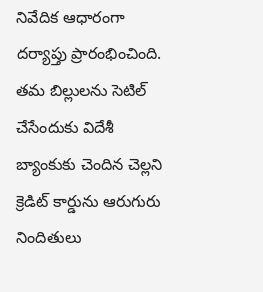నివేదిక ఆధారంగా దర్యాప్తు ప్రారంభించింది. తమ బిల్లులను సెటిల్ చేసేందుకు విదేశీ బ్యాంకుకు చెందిన చెల్లని క్రెడిట్ కార్డును ఆరుగురు నిందితులు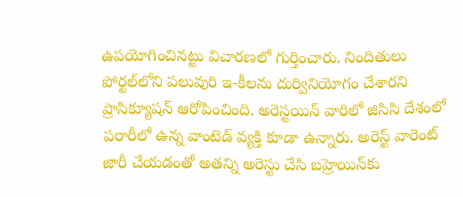ఉపయోగించినట్టు విచారణలో గుర్తించారు. నిందితులు పోర్టల్‌లోని పలువురి ఇ-కీలను దుర్వినియోగం చేశారని ప్రాసిక్యూషన్ ఆరోపించింది. అరెస్టయిన్ వారిలో జిసిసి దేశంలో పరారీలో ఉన్న వాంటెడ్ వ్యక్తి కూడా ఉన్నారు. అరెస్ట్ వారెంట్ జారీ చేయడంతో అతన్ని అరెస్టు చేసి బహ్రెయిన్‌కు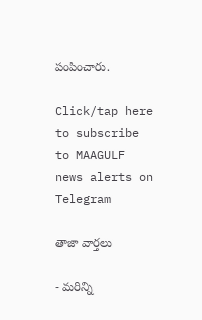పంపించారు.

Click/tap here to subscribe to MAAGULF news alerts on Telegram

తాజా వార్తలు

- మరిన్ని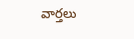వార్తలు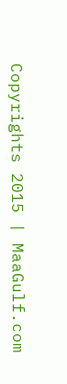Copyrights 2015 | MaaGulf.com